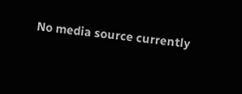No media source currently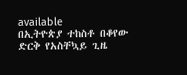available
በኢትዮጵያ ተከስቶ በቆየው ድርቅ የአስቸኳይ ጊዜ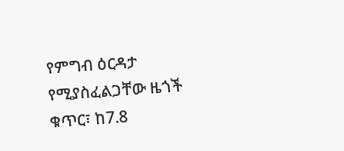የምግብ ዕርዳታ የሚያስፈልጋቸው ዜጎች ቁጥር፣ ከ7.8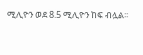ሚሊዮን ወደ 8.5 ሚሊዮን ከፍ ብሏል፡፡